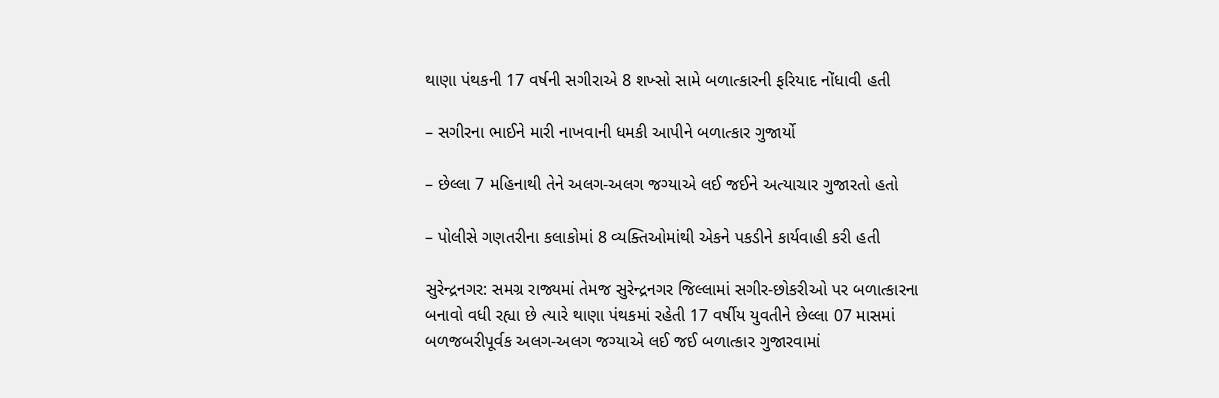થાણા પંથકની 17 વર્ષની સગીરાએ 8 શખ્સો સામે બળાત્કારની ફરિયાદ નોંધાવી હતી

– સગીરના ભાઈને મારી નાખવાની ધમકી આપીને બળાત્કાર ગુજાર્યો

– છેલ્લા 7 મહિનાથી તેને અલગ-અલગ જગ્યાએ લઈ જઈને અત્યાચાર ગુજારતો હતો

– પોલીસે ગણતરીના કલાકોમાં 8 વ્યક્તિઓમાંથી એકને પકડીને કાર્યવાહી કરી હતી

સુરેન્દ્રનગર: સમગ્ર રાજ્યમાં તેમજ સુરેન્દ્રનગર જિલ્લામાં સગીર-છોકરીઓ પર બળાત્કારના બનાવો વધી રહ્યા છે ત્યારે થાણા પંથકમાં રહેતી 17 વર્ષીય યુવતીને છેલ્લા 07 માસમાં બળજબરીપૂર્વક અલગ-અલગ જગ્યાએ લઈ જઈ બળાત્કાર ગુજારવામાં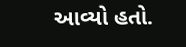આવ્યો હતો.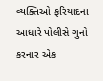વ્યક્તિઓ ફરિયાદના આધારે પોલીસે ગુનો કરનાર એક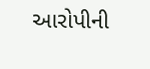આરોપીની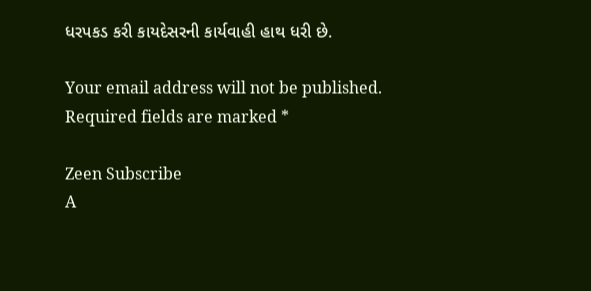ધરપકડ કરી કાયદેસરની કાર્યવાહી હાથ ધરી છે.

Your email address will not be published. Required fields are marked *

Zeen Subscribe
A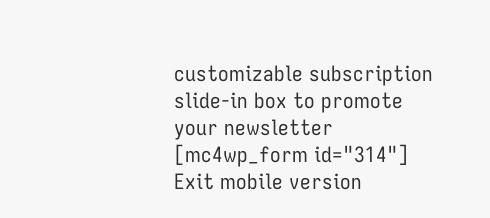customizable subscription slide-in box to promote your newsletter
[mc4wp_form id="314"]
Exit mobile version